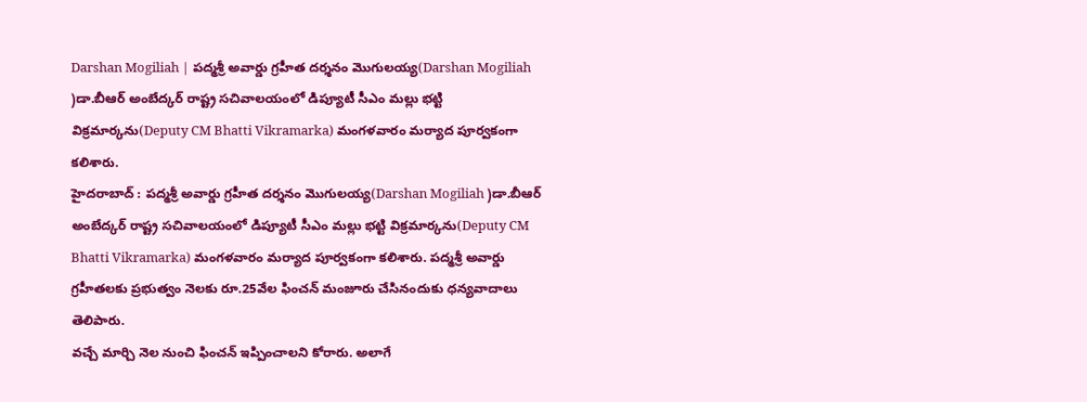Darshan Mogiliah | పద్మశ్రీ అవార్డు గ్రహీత దర్శనం మొగులయ్య(Darshan Mogiliah )డా.బీఆర్ అంబేద్కర్ రాష్ట్ర సచివాలయంలో డిప్యూటీ సీఎం మల్లు భట్టి విక్రమార్కను(Deputy CM Bhatti Vikramarka) మంగళవారం మర్యాద పూర్వకంగా కలిశారు.
హైదరాబాద్ : పద్మశ్రీ అవార్డు గ్రహీత దర్శనం మొగులయ్య(Darshan Mogiliah )డా.బీఆర్ అంబేద్కర్ రాష్ట్ర సచివాలయంలో డిప్యూటీ సీఎం మల్లు భట్టి విక్రమార్కను(Deputy CM Bhatti Vikramarka) మంగళవారం మర్యాద పూర్వకంగా కలిశారు. పద్మశ్రీ అవార్డు గ్రహీతలకు ప్రభుత్వం నెలకు రూ.25వేల ఫించన్ మంజూరు చేసినందుకు ధన్యవాదాలు తెలిపారు.
వచ్చే మార్చి నెల నుంచి ఫించన్ ఇప్పించాలని కోరారు. అలాగే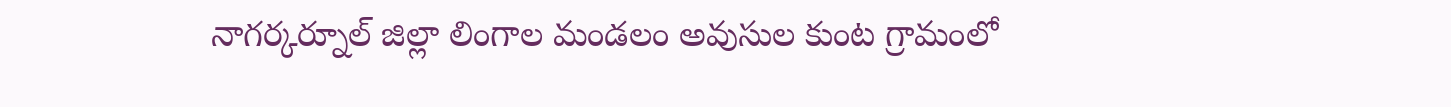నాగర్కర్నూల్ జిల్లా లింగాల మండలం అవుసుల కుంట గ్రామంలో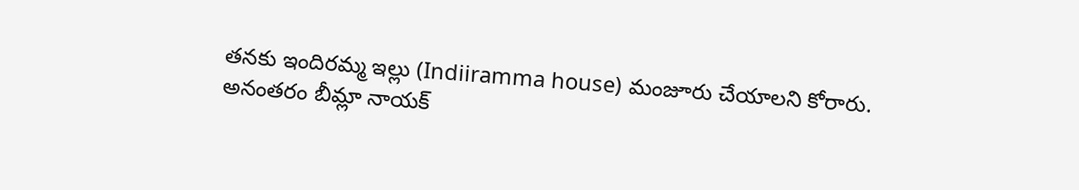తనకు ఇందిరమ్మ ఇల్లు (Indiiramma house) మంజూరు చేయాలని కోరారు. అనంతరం బీమ్లా నాయక్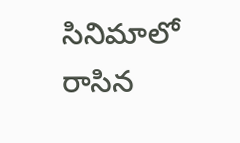సినిమాలో రాసిన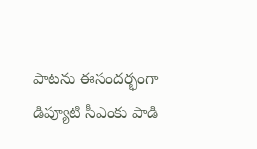పాటను ఈసందర్భంగా డిప్యూటి సీఎంకు పాడి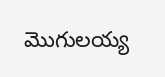మొగులయ్య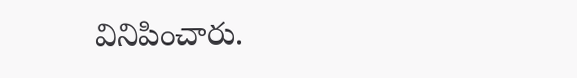వినిపించారు.